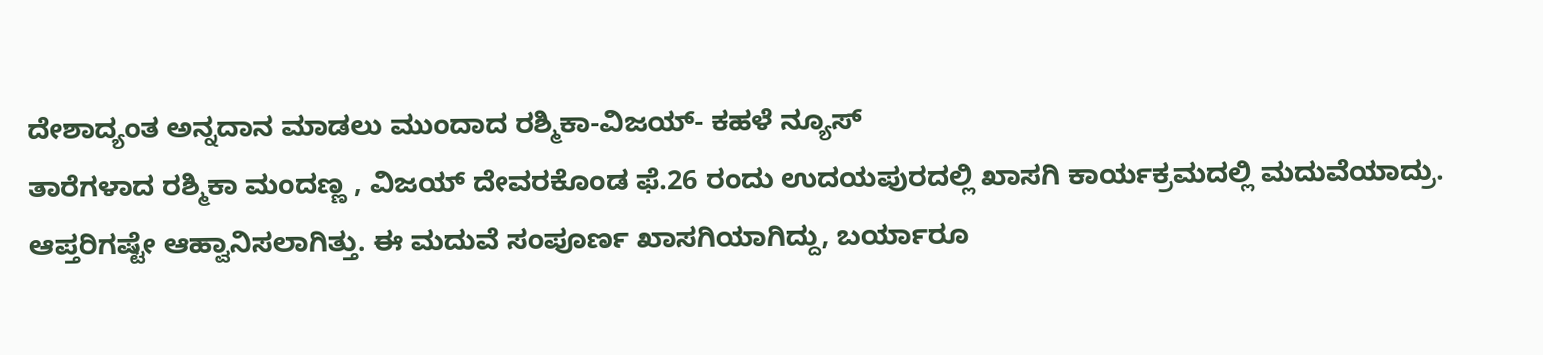ದೇಶಾದ್ಯಂತ ಅನ್ನದಾನ ಮಾಡಲು ಮುಂದಾದ ರಶ್ಮಿಕಾ-ವಿಜಯ್- ಕಹಳೆ ನ್ಯೂಸ್
ತಾರೆಗಳಾದ ರಶ್ಮಿಕಾ ಮಂದಣ್ಣ , ವಿಜಯ್ ದೇವರಕೊಂಡ ಫೆ.26 ರಂದು ಉದಯಪುರದಲ್ಲಿ ಖಾಸಗಿ ಕಾರ್ಯಕ್ರಮದಲ್ಲಿ ಮದುವೆಯಾದ್ರು. ಆಪ್ತರಿಗಷ್ಟೇ ಆಹ್ವಾನಿಸಲಾಗಿತ್ತು. ಈ ಮದುವೆ ಸಂಪೂರ್ಣ ಖಾಸಗಿಯಾಗಿದ್ದು, ಬರ್ಯಾರೂ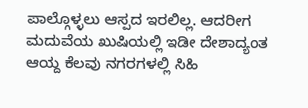ಪಾಲ್ಗೊಳ್ಳಲು ಆಸ್ಪದ ಇರಲಿಲ್ಲ. ಆದರೀಗ ಮದುವೆಯ ಖುಷಿಯಲ್ಲಿ ಇಡೀ ದೇಶಾದ್ಯಂತ ಆಯ್ದ ಕೆಲವು ನಗರಗಳಲ್ಲಿ ಸಿಹಿ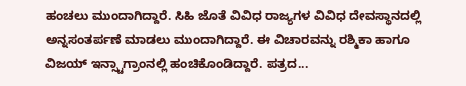ಹಂಚಲು ಮುಂದಾಗಿದ್ದಾರೆ. ಸಿಹಿ ಜೊತೆ ವಿವಿಧ ರಾಜ್ಯಗಳ ವಿವಿಧ ದೇವಸ್ಥಾನದಲ್ಲಿ ಅನ್ನಸಂತರ್ಪಣೆ ಮಾಡಲು ಮುಂದಾಗಿದ್ದಾರೆ. ಈ ವಿಚಾರವನ್ನು ರಶ್ಮಿಕಾ ಹಾಗೂ ವಿಜಯ್ ಇನ್ಸ್ಟಾಗ್ರಾಂನಲ್ಲಿ ಹಂಚಿಕೊಂಡಿದ್ದಾರೆ. ಪತ್ರದ...